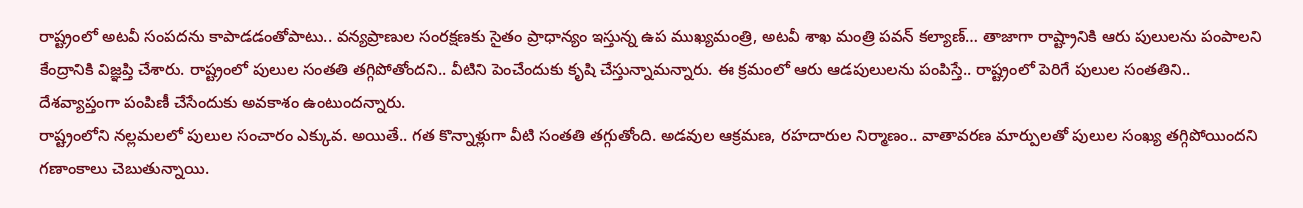రాష్ట్రంలో అటవీ సంపదను కాపాడడంతోపాటు.. వన్యప్రాణుల సంరక్షణకు సైతం ప్రాధాన్యం ఇస్తున్న ఉప ముఖ్యమంత్రి, అటవీ శాఖ మంత్రి పవన్ కల్యాణ్… తాజాగా రాష్ట్రానికి ఆరు పులులను పంపాలని కేంద్రానికి విజ్ఞప్తి చేశారు. రాష్ట్రంలో పులుల సంతతి తగ్గిపోతోందని.. వీటిని పెంచేందుకు కృషి చేస్తున్నామన్నారు. ఈ క్రమంలో ఆరు ఆడపులులను పంపిస్తే.. రాష్ట్రంలో పెరిగే పులుల సంతతిని.. దేశవ్యాప్తంగా పంపిణీ చేసేందుకు అవకాశం ఉంటుందన్నారు.
రాష్ట్రంలోని నల్లమలలో పులుల సంచారం ఎక్కువ. అయితే.. గత కొన్నాళ్లుగా వీటి సంతతి తగ్గుతోంది. అడవుల ఆక్రమణ, రహదారుల నిర్మాణం.. వాతావరణ మార్పులతో పులుల సంఖ్య తగ్గిపోయిందని గణాంకాలు చెబుతున్నాయి.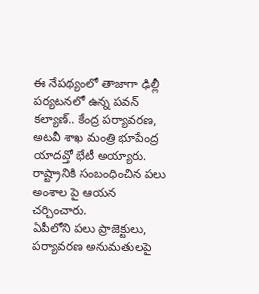ఈ నేపథ్యంలో తాజాగా ఢిల్లీ పర్యటనలో ఉన్న పవన్ కల్యాణ్.. కేంద్ర పర్యావరణ, అటవీ శాఖ మంత్రి భూపేంద్ర యాదవ్తో భేటీ అయ్యారు. రాష్ట్రానికి సంబంధించిన పలు అంశాల పై ఆయన చర్చించారు.
ఏపీలోని పలు ప్రాజెక్టులు, పర్యావరణ అనుమతులపై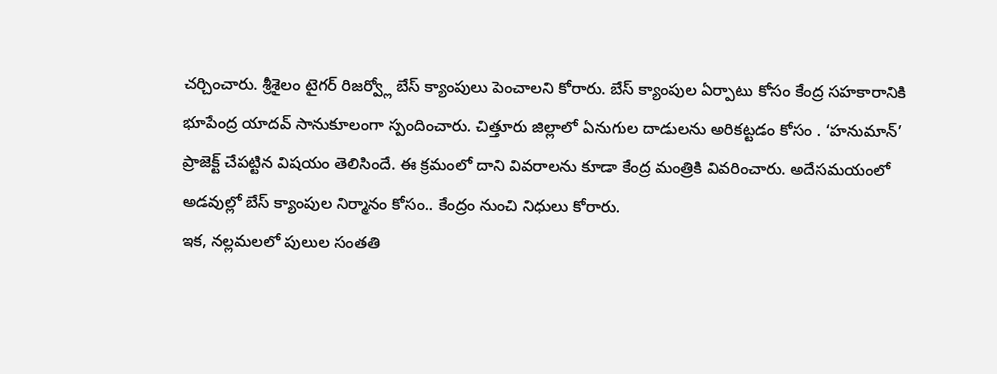చర్చించారు. శ్రీశైలం టైగర్ రిజర్వ్లో బేస్ క్యాంపులు పెంచాలని కోరారు. బేస్ క్యాంపుల ఏర్పాటు కోసం కేంద్ర సహకారానికి భూపేంద్ర యాదవ్ సానుకూలంగా స్పందించారు. చిత్తూరు జిల్లాలో ఏనుగుల దాడులను అరికట్టడం కోసం . ‘హనుమాన్’ ప్రాజెక్ట్ చేపట్టిన విషయం తెలిసిందే. ఈ క్రమంలో దాని వివరాలను కూడా కేంద్ర మంత్రికి వివరించారు. అదేసమయంలో అడవుల్లో బేస్ క్యాంపుల నిర్మానం కోసం.. కేంద్రం నుంచి నిధులు కోరారు.
ఇక, నల్లమలలో పులుల సంతతి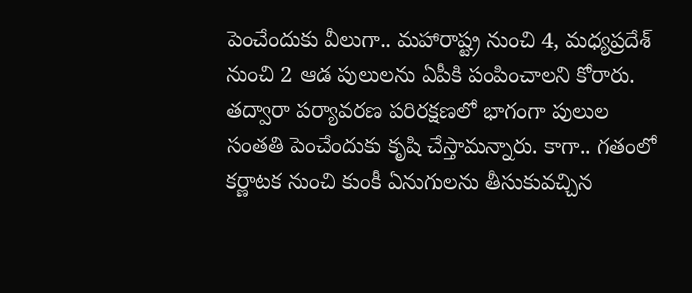పెంచేందుకు వీలుగా.. మహారాష్ట్ర నుంచి 4, మధ్యప్రదేశ్ నుంచి 2 ఆడ పులులను ఏపీకి పంపించాలని కోరారు. తద్వారా పర్యావరణ పరిరక్షణలో భాగంగా పులుల సంతతి పెంచేందుకు కృషి చేస్తామన్నారు. కాగా.. గతంలో కర్ణాటక నుంచి కుంకీ ఏనుగులను తీసుకువచ్చిన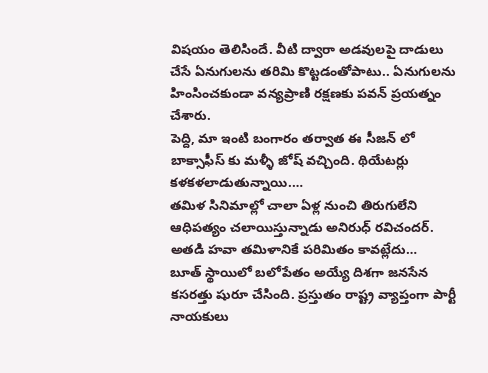విషయం తెలిసిందే. వీటి ద్వారా అడవులపై దాడులు చేసే ఏనుగులను తరిమి కొట్టడంతోపాటు.. ఏనుగులను హింసించకుండా వన్యప్రాణి రక్షణకు పవన్ ప్రయత్నం చేశారు.
పెద్ది, మా ఇంటి బంగారం తర్వాత ఈ సీజన్ లో బాక్సాఫీస్ కు మళ్ళీ జోష్ వచ్చింది. థియేటర్లు కళకళలాడుతున్నాయి.…
తమిళ సినిమాల్లో చాలా ఏళ్ల నుంచి తిరుగులేని ఆధిపత్యం చలాయిస్తున్నాడు అనిరుధ్ రవిచందర్. అతడి హవా తమిళానికే పరిమితం కావట్లేదు…
బూత్ స్థాయిలో బలోపేతం అయ్యే దిశగా జనసేన కసరత్తు షురూ చేసింది. ప్రస్తుతం రాష్ట్ర వ్యాప్తంగా పార్టీ నాయకులు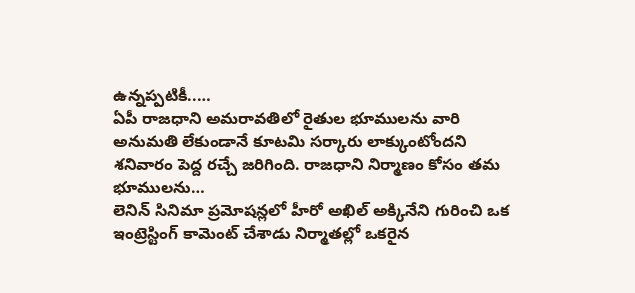ఉన్నప్పటికీ..…
ఏపీ రాజధాని అమరావతిలో రైతుల భూములను వారి అనుమతి లేకుండానే కూటమి సర్కారు లాక్కుంటోందని శనివారం పెద్ద రచ్చే జరిగింది. రాజధాని నిర్మాణం కోసం తమ భూములను…
లెనిన్ సినిమా ప్రమోషన్లలో హీరో అఖిల్ అక్కినేని గురించి ఒక ఇంట్రెస్టింగ్ కామెంట్ చేశాడు నిర్మాతల్లో ఒకరైన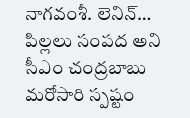నాగవంశీ. లెనిన్…
పిల్లలు సంపద అని సీఎం చంద్రబాబు మరోసారి స్పష్టం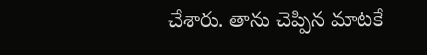చేశారు. తాను చెప్పిన మాటకే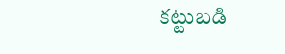కట్టుబడి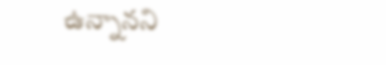ఉన్నానని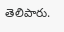తెలిపారు.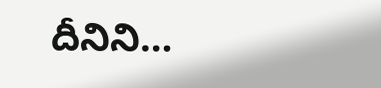దీనిని…